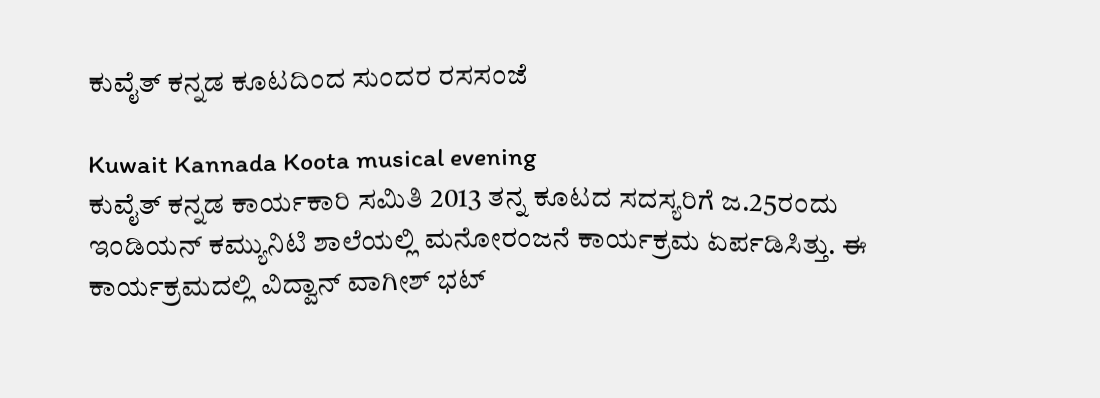ಕುವೈತ್ ಕನ್ನಡ ಕೂಟದಿಂದ ಸುಂದರ ರಸಸಂಜೆ

Kuwait Kannada Koota musical evening
ಕುವೈತ್ ಕನ್ನಡ ಕಾರ್ಯಕಾರಿ ಸಮಿತಿ 2013 ತನ್ನ ಕೂಟದ ಸದಸ್ಯರಿಗೆ ಜ.25ರಂದು ಇಂಡಿಯನ್ ಕಮ್ಯುನಿಟಿ ಶಾಲೆಯಲ್ಲಿ ಮನೋರಂಜನೆ ಕಾರ್ಯಕ್ರಮ ಏರ್ಪಡಿಸಿತ್ತು. ಈ ಕಾರ್ಯಕ್ರಮದಲ್ಲಿ ವಿದ್ವಾನ್ ವಾಗೀಶ್ ಭಟ್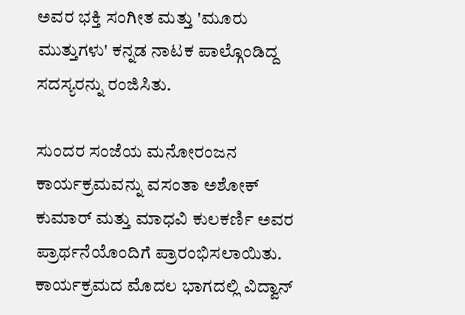ಅವರ ಭಕ್ತಿ ಸಂಗೀತ ಮತ್ತು 'ಮೂರು ಮುತ್ತುಗಳು' ಕನ್ನಡ ನಾಟಕ ಪಾಲ್ಗೊಂಡಿದ್ದ ಸದಸ್ಯರನ್ನು ರಂಜಿಸಿತು.

ಸುಂದರ ಸಂಜೆಯ ಮನೋರಂಜನ ಕಾರ್ಯಕ್ರಮವನ್ನು ವಸಂತಾ ಅಶೋಕ್ ಕುಮಾರ್ ಮತ್ತು ಮಾಧವಿ ಕುಲಕರ್ಣಿ ಅವರ ಪ್ರಾರ್ಥನೆಯೊಂದಿಗೆ ಪ್ರಾರಂಭಿಸಲಾಯಿತು. ಕಾರ್ಯಕ್ರಮದ ಮೊದಲ ಭಾಗದಲ್ಲಿ ವಿದ್ವಾನ್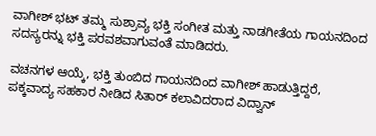ವಾಗೀಶ್ ಭಟ್ ತಮ್ಮ ಸುಶ್ರಾವ್ಯ ಭಕ್ತಿ ಸಂಗೀತ ಮತ್ತು ನಾಡಗೀತೆಯ ಗಾಯನದಿಂದ ಸದಸ್ಯರನ್ನು ಭಕ್ತಿ ಪರವಶವಾಗುವಂತೆ ಮಾಡಿದರು.

ವಚನಗಳ ಆಯ್ಕೆ, ಭಕ್ತಿ ತುಂಬಿದ ಗಾಯನದಿಂದ ವಾಗೀಶ್ ಹಾಡುತ್ತಿದ್ದರೆ, ಪಕ್ಕವಾದ್ಯ ಸಹಕಾರ ನೀಡಿದ ಸಿತಾರ್ ಕಲಾವಿದರಾದ ವಿದ್ವಾನ್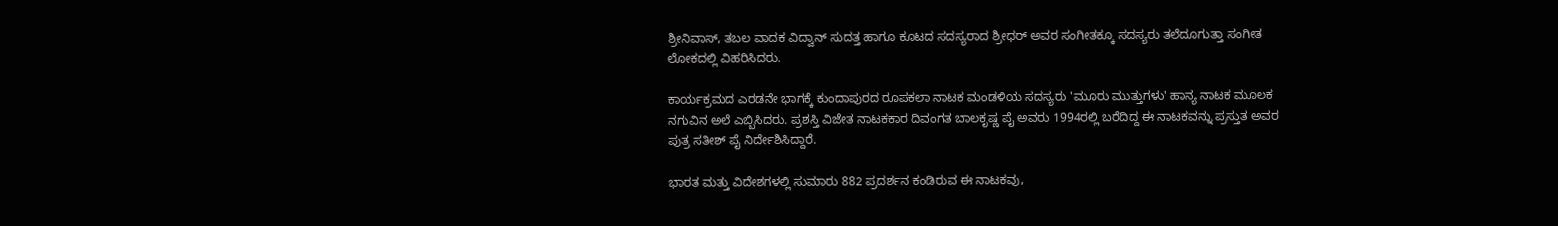ಶ್ರೀನಿವಾಸ್, ತಬಲ ವಾದಕ ವಿದ್ವಾನ್ ಸುದತ್ತ ಹಾಗೂ ಕೂಟದ ಸದಸ್ಯರಾದ ಶ್ರೀಧರ್ ಅವರ ಸಂಗೀತಕ್ಕೂ ಸದಸ್ಯರು ತಲೆದೂಗುತ್ತಾ ಸಂಗೀತ ಲೋಕದಲ್ಲಿ ವಿಹರಿಸಿದರು.

ಕಾರ್ಯಕ್ರಮದ ಎರಡನೇ ಭಾಗಕ್ಕೆ ಕುಂದಾಪುರದ ರೂಪಕಲಾ ನಾಟಕ ಮಂಡಳಿಯ ಸದಸ್ಯರು 'ಮೂರು ಮುತ್ತುಗಳು' ಹಾನ್ಯ ನಾಟಕ ಮೂಲಕ ನಗುವಿನ ಅಲೆ ಎಬ್ಬಿಸಿದರು. ಪ್ರಶಸ್ತಿ ವಿಜೇತ ನಾಟಕಕಾರ ದಿವಂಗತ ಬಾಲಕೃಷ್ಣ ಪೈ ಅವರು 1994ರಲ್ಲಿ ಬರೆದಿದ್ದ ಈ ನಾಟಕವನ್ನು ಪ್ರಸ್ತುತ ಅವರ ಪುತ್ರ ಸತೀಶ್ ಪೈ ನಿರ್ದೇಶಿಸಿದ್ದಾರೆ.

ಭಾರತ ಮತ್ತು ವಿದೇಶಗಳಲ್ಲಿ ಸುಮಾರು 882 ಪ್ರದರ್ಶನ ಕಂಡಿರುವ ಈ ನಾಟಕವು,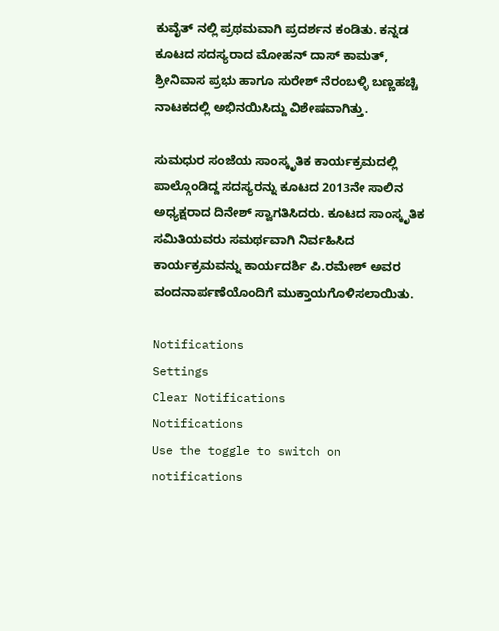ಕುವೈತ್ ನಲ್ಲಿ ಪ್ರಥಮವಾಗಿ ಪ್ರದರ್ಶನ ಕಂಡಿತು. ಕನ್ನಡ ಕೂಟದ ಸದಸ್ಯರಾದ ಮೋಹನ್ ದಾಸ್ ಕಾಮತ್, ಶ್ರೀನಿವಾಸ ಪ್ರಭು ಹಾಗೂ ಸುರೇಶ್ ನೆರಂಬಳ್ಳಿ ಬಣ್ಣಹಚ್ಚಿ ನಾಟಕದಲ್ಲಿ ಅಭಿನಯಿಸಿದ್ದು ವಿಶೇಷವಾಗಿತ್ತು.

ಸುಮಧುರ ಸಂಜೆಯ ಸಾಂಸ್ಕೃತಿಕ ಕಾರ್ಯಕ್ರಮದಲ್ಲಿ ಪಾಲ್ಗೊಂಡಿದ್ದ ಸದಸ್ಯರನ್ನು ಕೂಟದ 2013ನೇ ಸಾಲಿನ ಅಧ್ಯಕ್ಷರಾದ ದಿನೇಶ್ ಸ್ವಾಗತಿಸಿದರು. ಕೂಟದ ಸಾಂಸ್ಕೃತಿಕ ಸಮಿತಿಯವರು ಸಮರ್ಥವಾಗಿ ನಿರ್ವಹಿಸಿದ ಕಾರ್ಯಕ್ರಮವನ್ನು ಕಾರ್ಯದರ್ಶಿ ಪಿ.ರಮೇಶ್ ಅವರ ವಂದನಾರ್ಪಣೆಯೊಂದಿಗೆ ಮುಕ್ತಾಯಗೊಳಿಸಲಾಯಿತು.

Notifications
Settings
Clear Notifications
Notifications
Use the toggle to switch on notifications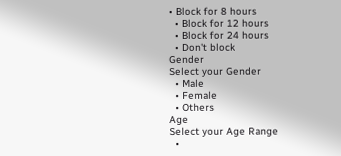• Block for 8 hours
  • Block for 12 hours
  • Block for 24 hours
  • Don't block
Gender
Select your Gender
  • Male
  • Female
  • Others
Age
Select your Age Range
  •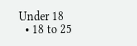Under 18
  • 18 to 25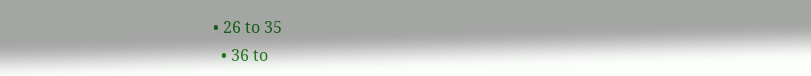• 26 to 35
  • 36 to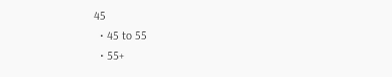45
  • 45 to 55
  • 55+